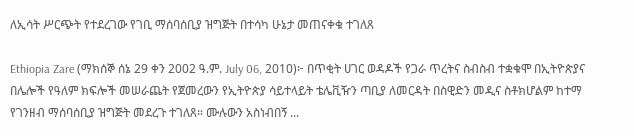ለኢሳት ሥርጭት የተደረገው የገቢ ማሰባሰቢያ ዝግጅት በተሳካ ሁኔታ መጠናቀቁ ተገለጸ

Ethiopia Zare (ማክሰኞ ሰኔ 29 ቀን 2002 ዓ.ም. July 06, 2010)፦ በጥቂት ሀገር ወዳዶች የጋራ ጥረትና ስብስብ ተቋቁሞ በኢትዮጵያና በሌሎች የዓለም ክፍሎች መሠራጨት የጀመረውን የኢትዮጵያ ሳይተላይት ቴሌቪዥን ጣቢያ ለመርዳት በስዊድን መዲና ስቶክሆልም ከተማ የገንዘብ ማሰባሰቢያ ዝግጅት መደረጉ ተገለጸ። ሙሉውን አስነብበኝ ...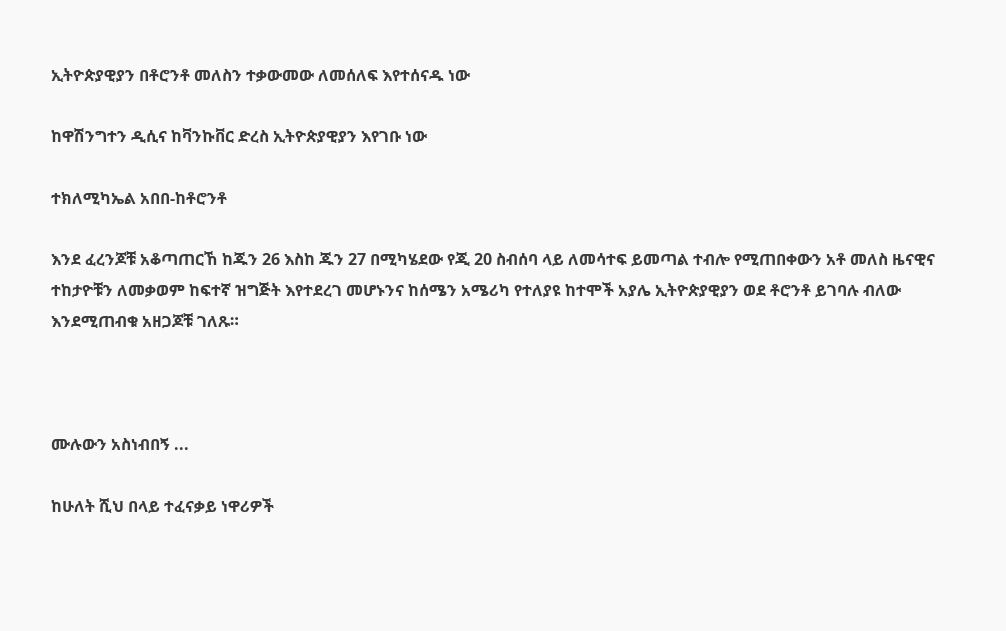ኢትዮጵያዊያን በቶሮንቶ መለስን ተቃውመው ለመሰለፍ እየተሰናዱ ነው

ከዋሽንግተን ዲሲና ከቫንኩቨር ድረስ ኢትዮጵያዊያን እየገቡ ነው

ተክለሚካኤል አበበ-ከቶሮንቶ

እንደ ፈረንጆቹ አቆጣጠርኸ ከጁን 26 እስከ ጁን 27 በሚካሄደው የጂ 20 ስብሰባ ላይ ለመሳተፍ ይመጣል ተብሎ የሚጠበቀውን አቶ መለስ ዜናዊና ተከታዮቹን ለመቃወም ከፍተኛ ዝግጅት እየተደረገ መሆኑንና ከሰሜን አሜሪካ የተለያዩ ከተሞች አያሌ ኢትዮጵያዊያን ወደ ቶሮንቶ ይገባሉ ብለው እንደሚጠብቁ አዘጋጆቹ ገለጹ።



ሙሉውን አስነብበኝ ...

ከሁለት ሺህ በላይ ተፈናቃይ ነዋሪዎች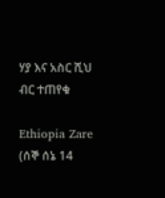ሃያ እና አስር ሺህ ብር ተጠየቁ

Ethiopia Zare (ሰኞ ሰኔ 14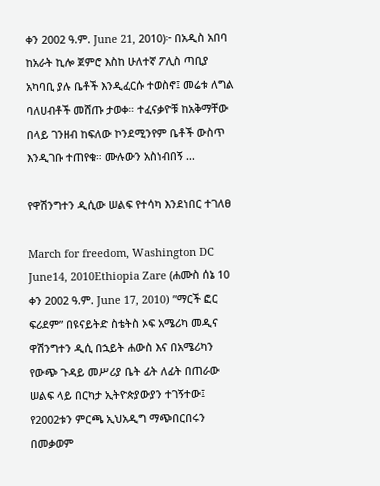ቀን 2002 ዓ.ም. June 21, 2010)፦ በአዲስ አበባ ከአራት ኪሎ ጀምሮ እስከ ሁለተኛ ፖሊስ ጣቢያ አካባቢ ያሉ ቤቶች እንዲፈርሱ ተወስኖ፤ መሬቱ ለግል ባለሀብቶች መሸጡ ታወቀ። ተፈናቃዮቹ ከአቅማቸው በላይ ገንዘብ ከፍለው ኮንደሚንየም ቤቶች ውስጥ እንዲገቡ ተጠየቁ። ሙሉውን አስነብበኝ ...

የዋሽንግተን ዲሲው ሠልፍ የተሳካ እንደነበር ተገለፀ

March for freedom, Washington DC June14, 2010Ethiopia Zare (ሐሙስ ሰኔ 10 ቀን 2002 ዓ.ም. June 17, 2010) ”ማርች ፎር ፍሪደም” በዩናይትድ ስቴትስ ኦፍ አሜሪካ መዲና ዋሽንግተን ዲሲ በኋይት ሐውስ እና በአሜሪካን የውጭ ጉዳይ መሥሪያ ቤት ፊት ለፊት በጠራው ሠልፍ ላይ በርካታ ኢትዮጵያውያን ተገኝተው፤ የ2002ቱን ምርጫ ኢህአዲግ ማጭበርበሩን በመቃወም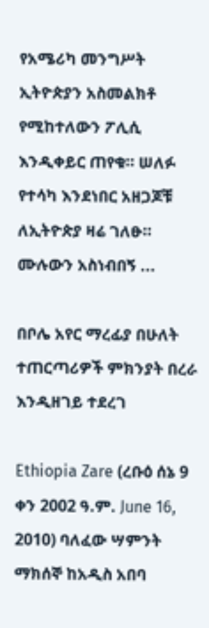የአሜሪካ መንግሥት ኢትዮጵያን አስመልክቶ የሚከተለውን ፖሊሲ እንዲቀይር ጠየቁ። ሠለፉ የተሳካ እንደነበር አዘጋጆቹ ለኢትዮጵያ ዛሬ ገለፁ። ሙሉውን አስነብበኝ ...

በቦሌ አየር ማረፊያ በሁለት ተጠርጣሪዎች ምክንያት በረራ እንዲዘገይ ተደረገ

Ethiopia Zare (ረቡዕ ሰኔ 9 ቀን 2002 ዓ.ም. June 16, 2010) ባለፈው ሣምንት ማክሰኞ ከአዲስ አበባ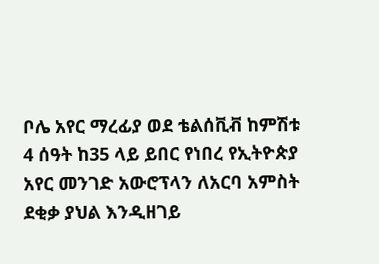ቦሌ አየር ማረፊያ ወደ ቴልሰቪቭ ከምሽቱ 4 ሰዓት ከ35 ላይ ይበር የነበረ የኢትዮጵያ አየር መንገድ አውሮፕላን ለአርባ አምስት ደቂቃ ያህል እንዲዘገይ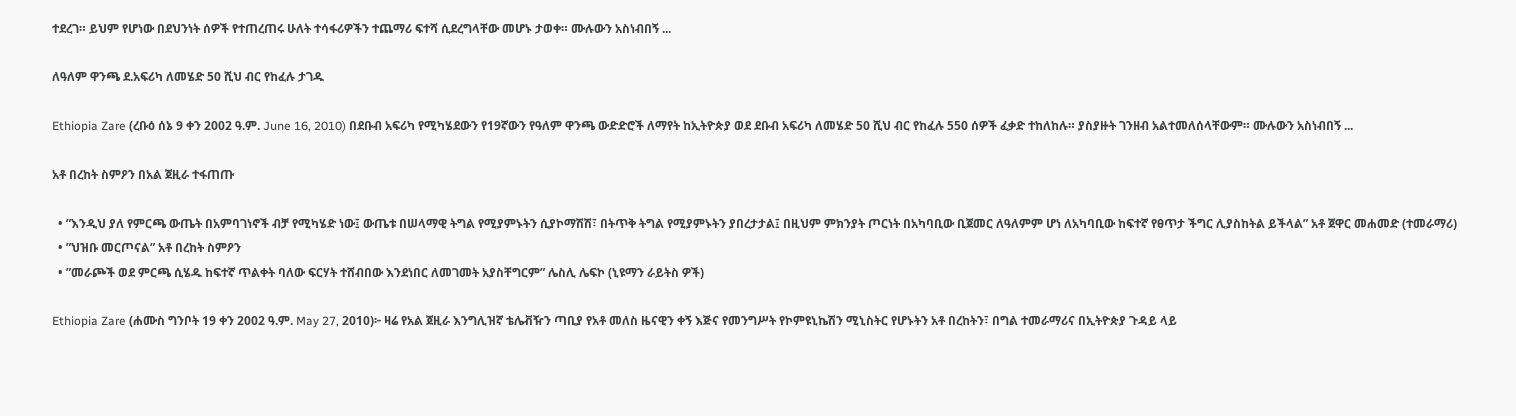ተደረገ። ይህም የሆነው በደህንነት ሰዎች የተጠረጠሩ ሁለት ተሳፋሪዎችን ተጨማሪ ፍተሻ ሲደረግላቸው መሆኑ ታወቀ። ሙሉውን አስነብበኝ ...

ለዓለም ዋንጫ ደ.አፍሪካ ለመሄድ 50 ሺህ ብር የከፈሉ ታገዱ

Ethiopia Zare (ረቡዕ ሰኔ 9 ቀን 2002 ዓ.ም. June 16, 2010) በደቡብ አፍሪካ የሚካሄደውን የ19ኛውን የዓለም ዋንጫ ውድድሮች ለማየት ከኢትዮጵያ ወደ ደቡብ አፍሪካ ለመሄድ 50 ሺህ ብር የከፈሉ 550 ሰዎች ፈቃድ ተከለከሉ። ያስያዙት ገንዘብ አልተመለሰላቸውም። ሙሉውን አስነብበኝ ...

አቶ በረከት ስምዖን በአል ጀዚራ ተፋጠጡ

  • ”እንዲህ ያለ የምርጫ ውጤት በአምባገነኖች ብቻ የሚካሄድ ነው፤ ውጤቱ በሠላማዊ ትግል የሚያምኑትን ሲያኮማሽሽ፣ በትጥቅ ትግል የሚያምኑትን ያበረታታል፤ በዚህም ምክንያት ጦርነት በአካባቢው ቢጀመር ለዓለምም ሆነ ለአካባቢው ከፍተኛ የፀጥታ ችግር ሊያስከትል ይችላል” አቶ ጀዋር መሐመድ (ተመራማሪ)
  • ”ህዝቡ መርጦናል” አቶ በረከት ስምዖን
  • ”መራጮች ወደ ምርጫ ሲሄዱ ከፍተኛ ጥልቀት ባለው ፍርሃት ተሸብበው እንደነበር ለመገመት አያስቸግርም” ሌስሊ ሌፍኮ (ኒዩማን ራይትስ ዎች)

Ethiopia Zare (ሐሙስ ግንቦት 19 ቀን 2002 ዓ.ም. May 27, 2010)፦ ዛሬ የአል ጀዚራ እንግሊዝኛ ቴሌቭዥን ጣቢያ የአቶ መለስ ዜናዊን ቀኝ እጅና የመንግሥት የኮምዩኒኬሽን ሚኒስትር የሆኑትን አቶ በረከትን፣ በግል ተመራማሪና በኢትዮጵያ ጉዳይ ላይ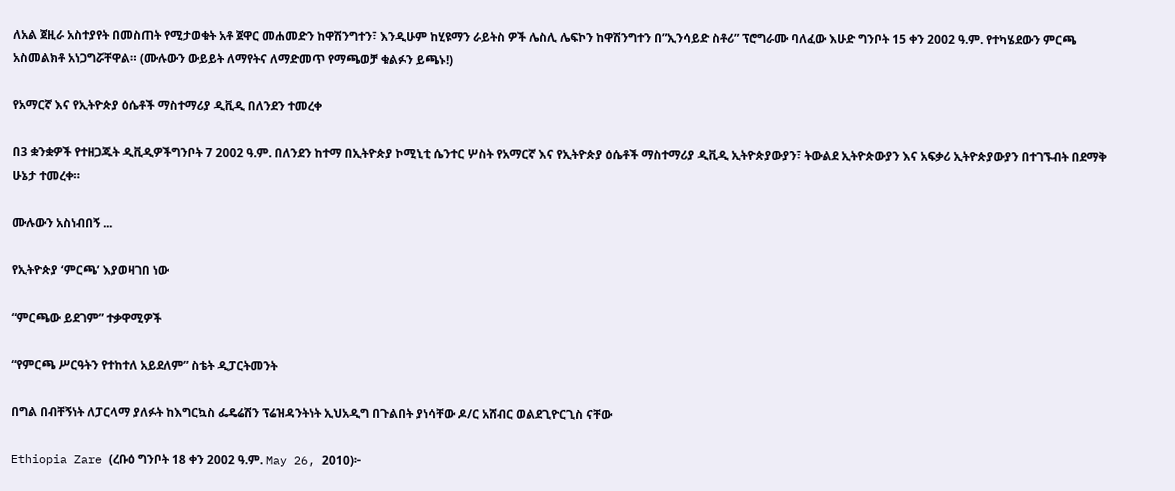ለአል ጀዚራ አስተያየት በመስጠት የሚታወቁት አቶ ጀዋር መሐመድን ከዋሽንግተን፣ እንዲሁም ከሂዩማን ራይትስ ዎች ሌስሊ ሌፍኮን ከዋሽንግተን በ”ኢንሳይድ ስቶሪ” ፕሮግራሙ ባለፈው እሁድ ግንቦት 15 ቀን 2002 ዓ.ም. የተካሄደውን ምርጫ አስመልክቶ አነጋግሯቸዋል። (ሙሉውን ውይይት ለማየትና ለማድመጥ የማጫወቻ ቁልፉን ይጫኑ!)

የአማርኛ እና የኢትዮጵያ ዕሴቶች ማስተማሪያ ዲቪዲ በለንደን ተመረቀ

በ3 ቋንቋዎች የተዘጋጁት ዲቪዲዎችግንቦት 7 2002 ዓ.ም. በለንደን ከተማ በኢትዮጵያ ኮሚኒቲ ሴንተር ሦስት የአማርኛ እና የኢትዮጵያ ዕሴቶች ማስተማሪያ ዲቪዲ ኢትዮጵያውያን፣ ትውልደ ኢትዮጵውያን እና አፍቃሪ ኢትዮጵያውያን በተገኙብት በደማቅ ሁኔታ ተመረቀ።

ሙሉውን አስነብበኝ ...

የኢትዮጵያ ‘ምርጫ’ እያወዛገበ ነው

“ምርጫው ይደገም” ተቃዋሚዎች

“የምርጫ ሥርዓትን የተከተለ አይደለም” ስቴት ዲፓርትመንት

በግል በብቸኝነት ለፓርላማ ያለፉት ከእግርኳስ ፌዴሬሽን ፕሬዝዳንትነት ኢህአዲግ በጉልበት ያነሳቸው ዶ/ር አሸብር ወልደጊዮርጊስ ናቸው

Ethiopia Zare (ረቡዕ ግንቦት 18 ቀን 2002 ዓ.ም. May 26, 2010)፦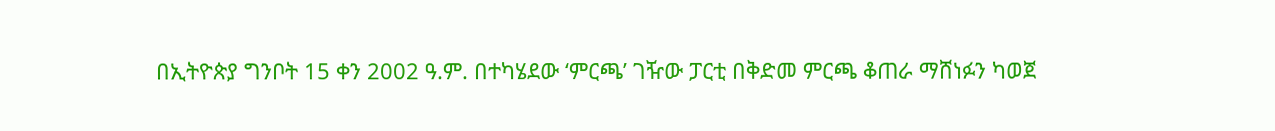በኢትዮጵያ ግንቦት 15 ቀን 2002 ዓ.ም. በተካሄደው ‘ምርጫ’ ገዥው ፓርቲ በቅድመ ምርጫ ቆጠራ ማሸነፉን ካወጀ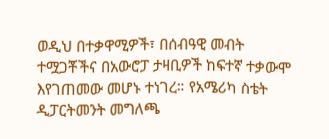ወዲህ በተቃዋሚዎች፣ በሰብዓዊ መብት ተሟጋቾችና በአውሮፓ ታዛቢዎች ከፍተኛ ተቃውሞ እየገጠመው መሆኑ ተነገረ። የአሜሪካ ስቴት ዲፓርትመንት መግለጫ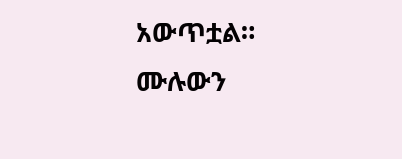አውጥቷል። ሙሉውን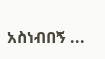አስነብበኝ ...